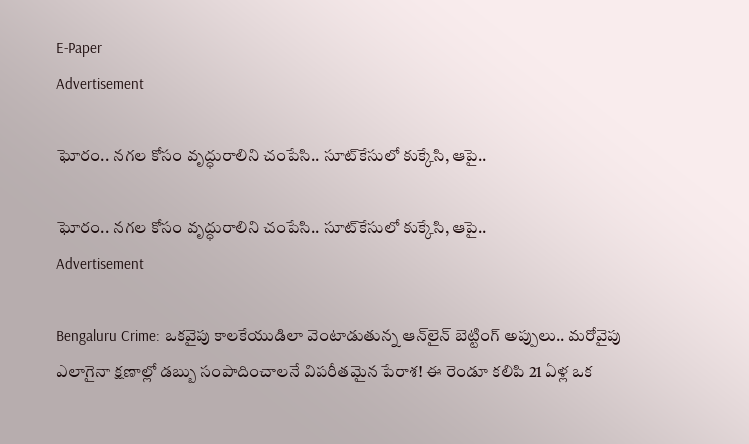E-Paper
Advertisement

ఘోరం.. నగల కోసం వృద్ధురాలిని చంపేసి.. సూట్‌కేసులో కుక్కేసి, ఆపై..

ఘోరం.. నగల కోసం వృద్ధురాలిని చంపేసి.. సూట్‌కేసులో కుక్కేసి, ఆపై..
Advertisement

Bengaluru Crime: ఒకవైపు కాలకేయుడిలా వెంటాడుతున్న ఆన్‌లైన్ బెట్టింగ్ అప్పులు.. మరోవైపు ఎలాగైనా క్షణాల్లో డబ్బు సంపాదించాలనే విపరీతమైన పేరాశ! ఈ రెండూ కలిపి 21 ఏళ్ల ఒక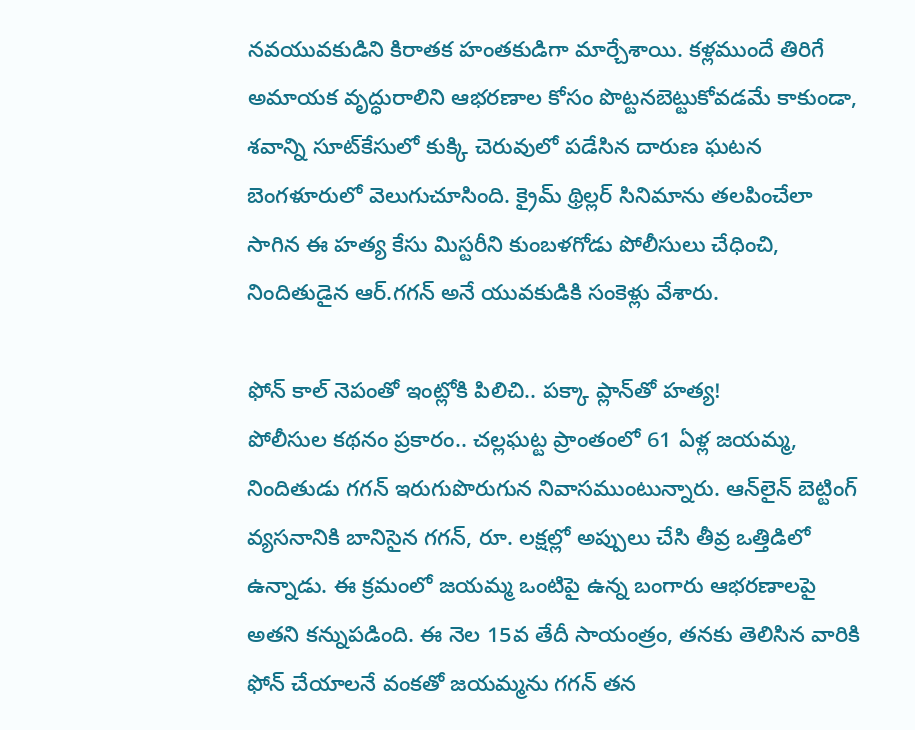నవయువకుడిని కిరాతక హంతకుడిగా మార్చేశాయి. కళ్లముందే తిరిగే అమాయక వృద్ధురాలిని ఆభరణాల కోసం పొట్టనబెట్టుకోవడమే కాకుండా, శవాన్ని సూట్‌కేసులో కుక్కి చెరువులో పడేసిన దారుణ ఘటన బెంగళూరులో వెలుగుచూసింది. క్రైమ్ థ్రిల్లర్ సినిమాను తలపించేలా సాగిన ఈ హత్య కేసు మిస్టరీని కుంబళగోడు పోలీసులు చేధించి, నిందితుడైన ఆర్.గగన్ అనే యువకుడికి సంకెళ్లు వేశారు.

ఫోన్ కాల్ నెపంతో ఇంట్లోకి పిలిచి.. పక్కా ప్లాన్‌తో హత్య!
పోలీసుల కథనం ప్రకారం.. చల్లఘట్ట ప్రాంతంలో 61 ఏళ్ల జయమ్మ, నిందితుడు గగన్ ఇరుగుపొరుగున నివాసముంటున్నారు. ఆన్‌లైన్ బెట్టింగ్ వ్యసనానికి బానిసైన గగన్, రూ. లక్షల్లో అప్పులు చేసి తీవ్ర ఒత్తిడిలో ఉన్నాడు. ఈ క్రమంలో జయమ్మ ఒంటిపై ఉన్న బంగారు ఆభరణాలపై అతని కన్నుపడింది. ఈ నెల 15వ తేదీ సాయంత్రం, తనకు తెలిసిన వారికి ఫోన్ చేయాలనే వంకతో జయమ్మను గగన్ తన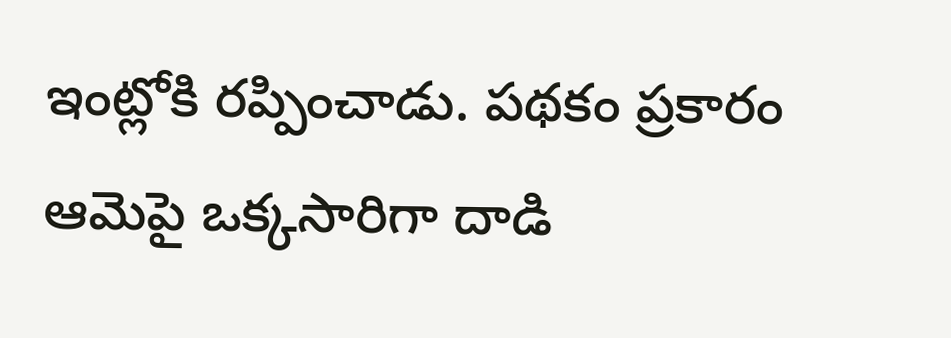ఇంట్లోకి రప్పించాడు. పథకం ప్రకారం ఆమెపై ఒక్కసారిగా దాడి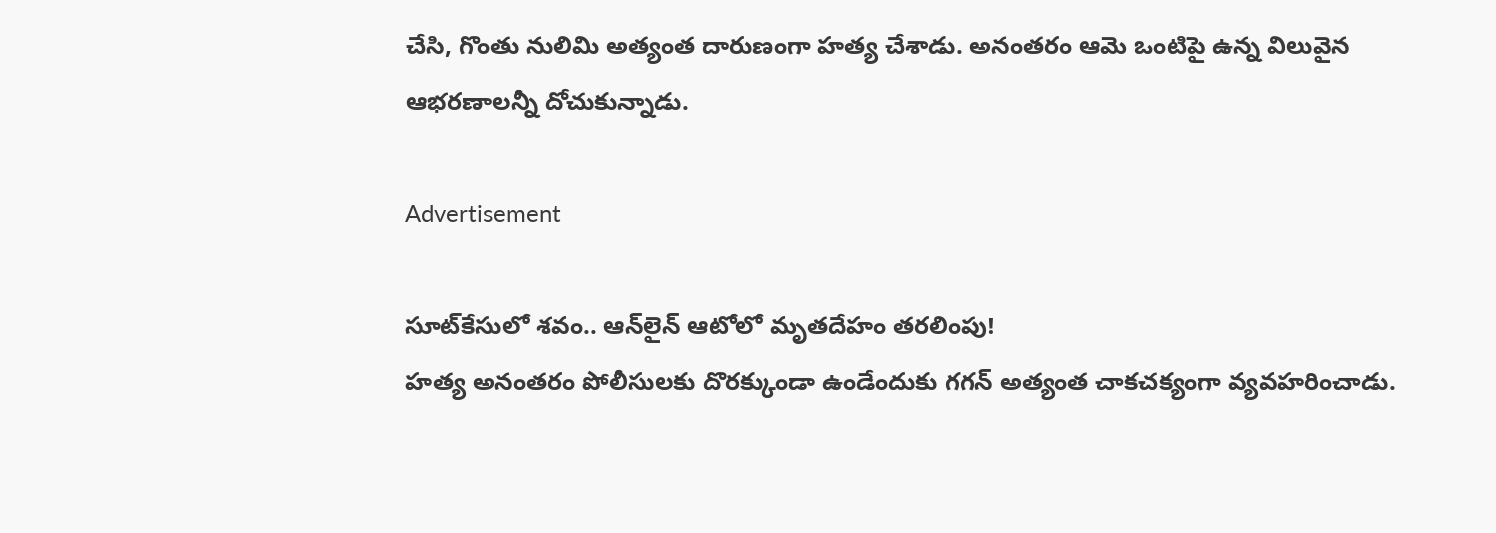చేసి, గొంతు నులిమి అత్యంత దారుణంగా హత్య చేశాడు. అనంతరం ఆమె ఒంటిపై ఉన్న విలువైన ఆభరణాలన్నీ దోచుకున్నాడు.

Advertisement

సూట్‌కేసులో శవం.. ఆన్‌లైన్ ఆటోలో మృతదేహం తరలింపు!
హత్య అనంతరం పోలీసులకు దొరక్కుండా ఉండేందుకు గగన్ అత్యంత చాకచక్యంగా వ్యవహరించాడు.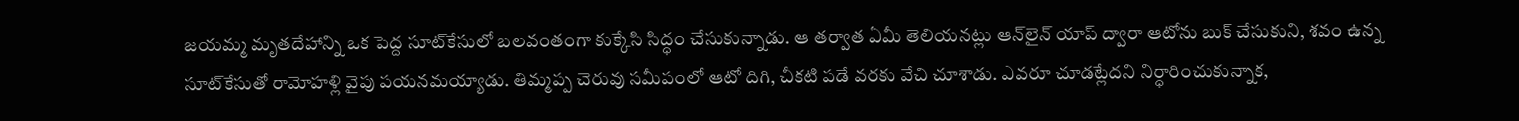జయమ్మ మృతదేహాన్ని ఒక పెద్ద సూట్‌కేసులో బలవంతంగా కుక్కేసి సిద్ధం చేసుకున్నాడు. ఆ తర్వాత ఏమీ తెలియనట్లు ఆన్‌లైన్ యాప్ ద్వారా ఆటోను బుక్ చేసుకుని, శవం ఉన్న సూట్‌కేసుతో రామోహళ్లి వైపు పయనమయ్యాడు. తిమ్మప్ప చెరువు సమీపంలో ఆటో దిగి, చీకటి పడే వరకు వేచి చూశాడు. ఎవరూ చూడట్లేదని నిర్ధారించుకున్నాక,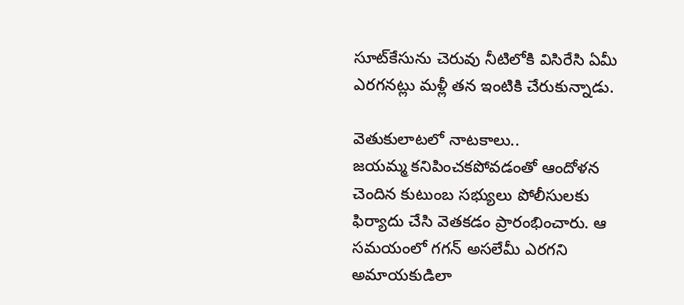సూట్‌కేసును చెరువు నీటిలోకి విసిరేసి ఏమీ ఎరగనట్లు మళ్లీ తన ఇంటికి చేరుకున్నాడు.

వెతుకులాటలో నాటకాలు..
జయమ్మ కనిపించకపోవడంతో ఆందోళన చెందిన కుటుంబ సభ్యులు పోలీసులకు ఫిర్యాదు చేసి వెతకడం ప్రారంభించారు. ఆ సమయంలో గగన్ అసలేమీ ఎరగని అమాయకుడిలా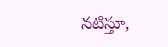నటిస్తూ,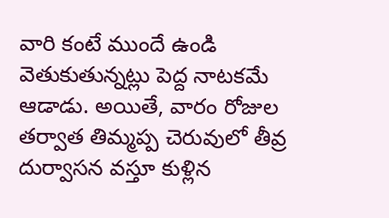వారి కంటే ముందే ఉండి వెతుకుతున్నట్లు పెద్ద నాటకమే ఆడాడు. అయితే, వారం రోజుల తర్వాత తిమ్మప్ప చెరువులో తీవ్ర దుర్వాసన వస్తూ కుళ్లిన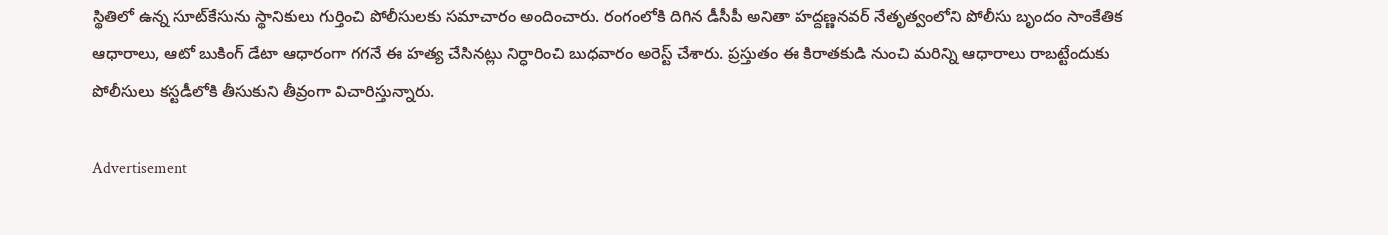స్థితిలో ఉన్న సూట్‌కేసును స్థానికులు గుర్తించి పోలీసులకు సమాచారం అందించారు. రంగంలోకి దిగిన డీసీపీ అనితా హద్దణ్ణనవర్ నేతృత్వంలోని పోలీసు బృందం సాంకేతిక ఆధారాలు, ఆటో బుకింగ్ డేటా ఆధారంగా గగనే ఈ హత్య చేసినట్లు నిర్ధారించి బుధవారం అరెస్ట్ చేశారు. ప్రస్తుతం ఈ కిరాతకుడి నుంచి మరిన్ని ఆధారాలు రాబట్టేందుకు పోలీసులు కస్టడీలోకి తీసుకుని తీవ్రంగా విచారిస్తున్నారు.

Advertisement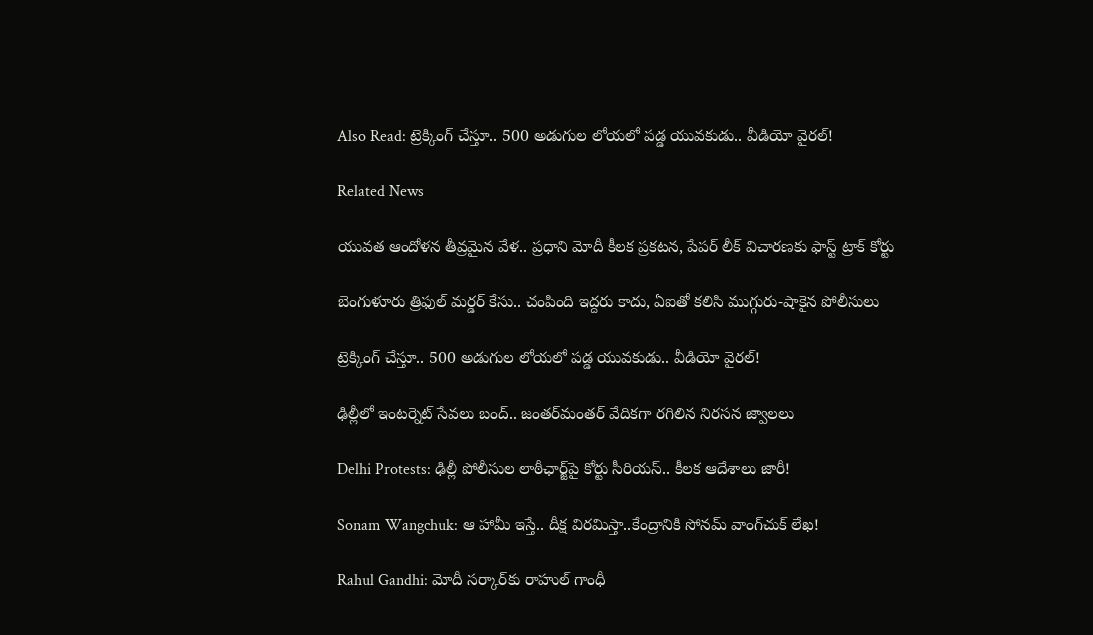Also Read: ట్రెక్కింగ్‌ చేస్తూ.. 500 అడుగుల లోయలో పడ్డ యువకుడు.. వీడియో వైరల్!

Related News

యువత ఆందోళన తీవ్రమైన వేళ.. ప్రధాని మోదీ కీలక ప్రకటన, పేపర్ లీక్ విచారణకు ఫాస్ట్ ట్రాక్ కోర్టు

బెంగుళూరు త్రిఫుల్ మర్డర్ కేసు.. చంపింది ఇద్దరు కాదు, ఏఐతో కలిసి ముగ్గురు-షాకైన పోలీసులు

ట్రెక్కింగ్‌ చేస్తూ.. 500 అడుగుల లోయలో పడ్డ యువకుడు.. వీడియో వైరల్!

ఢిల్లీలో ఇంటర్నెట్ సేవలు బంద్.. జంతర్‌మంతర్ వేదికగా రగిలిన నిరసన జ్వాలలు

Delhi Protests: ఢిల్లీ పోలీసుల లాఠీఛార్జ్‌పై కోర్టు సీరియస్.. కీలక ఆదేశాలు జారీ!

Sonam Wangchuk: ఆ హామీ ఇస్తే.. దీక్ష విరమిస్తా..కేంద్రానికి సోనమ్ వాంగ్‌చుక్ లేఖ!

Rahul Gandhi: మోదీ సర్కార్‌కు రాహుల్ గాంధీ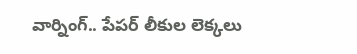వార్నింగ్.. పేపర్ లీకుల లెక్కలు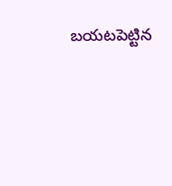బయటపెట్టిన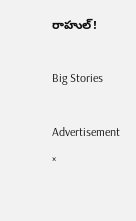రాహుల్!

Big Stories

Advertisement
×